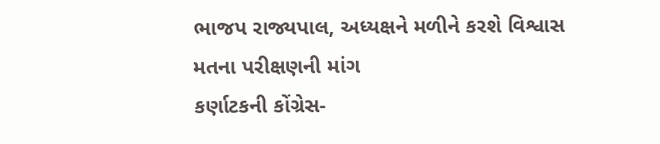ભાજપ રાજ્યપાલ, અધ્યક્ષને મળીને કરશે વિશ્વાસ મતના પરીક્ષણની માંગ
કર્ણાટકની કોંગ્રેસ-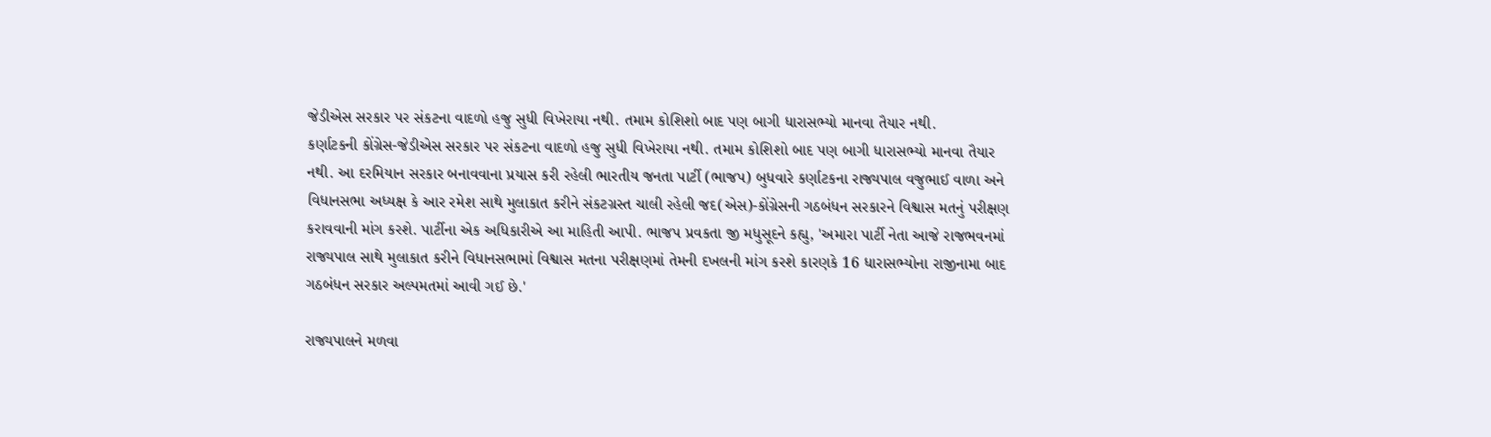જેડીએસ સરકાર પર સંકટના વાદળો હજુ સુધી વિખેરાયા નથી. તમામ કોશિશો બાદ પણ બાગી ધારાસભ્યો માનવા તૈયાર નથી.
કર્ણાટકની કોંગ્રેસ-જેડીએસ સરકાર પર સંકટના વાદળો હજુ સુધી વિખેરાયા નથી. તમામ કોશિશો બાદ પણ બાગી ધારાસભ્યો માનવા તૈયાર નથી. આ દરમિયાન સરકાર બનાવવાના પ્રયાસ કરી રહેલી ભારતીય જનતા પાર્ટી (ભાજપ) બુધવારે કર્ણાટકના રાજ્યપાલ વજુભાઈ વાળા અને વિધાનસભા અધ્યક્ષ કે આર રમેશ સાથે મુલાકાત કરીને સંકટગ્રસ્ત ચાલી રહેલી જદ(એસ)-કોંગ્રેસની ગઠબંધન સરકારને વિશ્વાસ મતનું પરીક્ષણ કરાવવાની માંગ કરશે. પાર્ટીના એક અધિકારીએ આ માહિતી આપી. ભાજપ પ્રવકતા જી મધુસૂદને કહ્યુ, 'અમારા પાર્ટી નેતા આજે રાજભવનમાં રાજ્યપાલ સાથે મુલાકાત કરીને વિધાનસભામાં વિશ્વાસ મતના પરીક્ષણમાં તેમની દખલની માંગ કરશે કારણકે 16 ધારાસભ્યોના રાજીનામા બાદ ગઠબંધન સરકાર અલ્પમતમાં આવી ગઈ છે.'

રાજ્યપાલને મળવા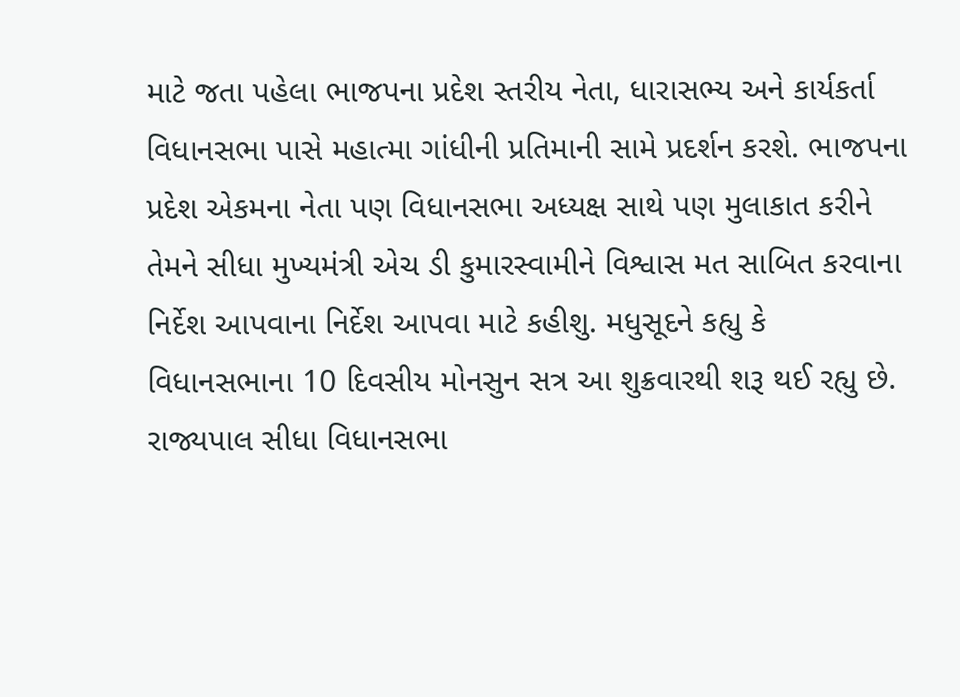માટે જતા પહેલા ભાજપના પ્રદેશ સ્તરીય નેતા, ધારાસભ્ય અને કાર્યકર્તા વિધાનસભા પાસે મહાત્મા ગાંધીની પ્રતિમાની સામે પ્રદર્શન કરશે. ભાજપના પ્રદેશ એકમના નેતા પણ વિધાનસભા અધ્યક્ષ સાથે પણ મુલાકાત કરીને તેમને સીધા મુખ્યમંત્રી એચ ડી કુમારસ્વામીને વિશ્વાસ મત સાબિત કરવાના નિર્દેશ આપવાના નિર્દેશ આપવા માટે કહીશુ. મધુસૂદને કહ્યુ કે વિધાનસભાના 10 દિવસીય મોનસુન સત્ર આ શુક્રવારથી શરૂ થઈ રહ્યુ છે. રાજ્યપાલ સીધા વિધાનસભા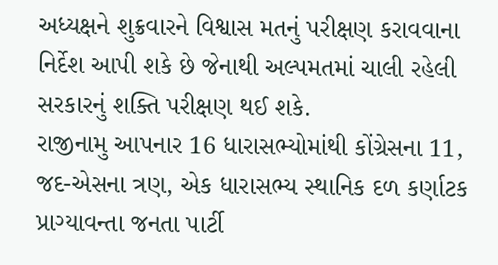અધ્યક્ષને શુક્રવારને વિશ્વાસ મતનું પરીક્ષણ કરાવવાના નિર્દેશ આપી શકે છે જેનાથી અલ્પમતમાં ચાલી રહેલી સરકારનું શક્તિ પરીક્ષણ થઈ શકે.
રાજીનામુ આપનાર 16 ધારાસભ્યોમાંથી કોંગ્રેસના 11, જદ-એસના ત્રણ, એક ધારાસભ્ય સ્થાનિક દળ કર્ણાટક પ્રાગ્યાવન્તા જનતા પાર્ટી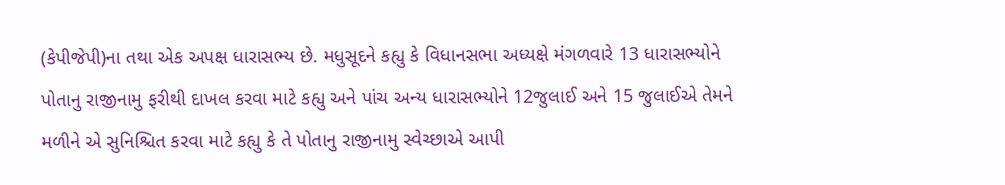(કેપીજેપી)ના તથા એક અપક્ષ ધારાસભ્ય છે. મધુસૂદને કહ્યુ કે વિધાનસભા અધ્યક્ષે મંગળવારે 13 ધારાસભ્યોને પોતાનુ રાજીનામુ ફરીથી દાખલ કરવા માટે કહ્યુ અને પાંચ અન્ય ધારાસભ્યોને 12જુલાઈ અને 15 જુલાઈએ તેમને મળીને એ સુનિશ્ચિત કરવા માટે કહ્યુ કે તે પોતાનુ રાજીનામુ સ્વેચ્છાએ આપી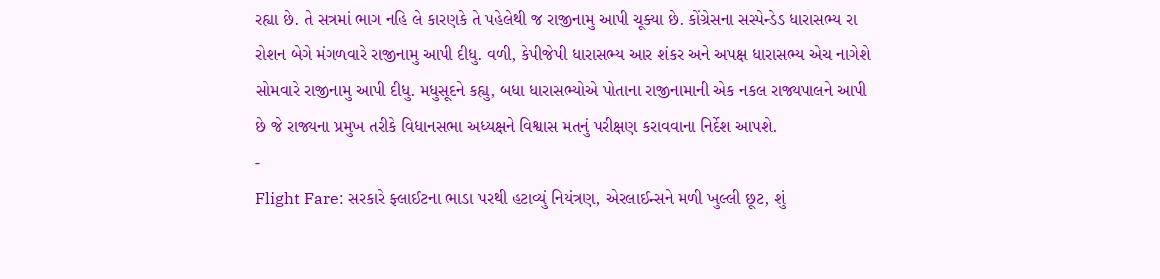રહ્યા છે. તે સત્રમાં ભાગ નહિ લે કારણકે તે પહેલેથી જ રાજીનામુ આપી ચૂક્યા છે. કોંગ્રેસના સસ્પેન્ડેડ ધારાસભ્ય રા રોશન બેગે મંગળવારે રાજીનામુ આપી દીધુ. વળી, કેપીજેપી ધારાસભ્ય આર શંકર અને અપક્ષ ધારાસભ્ય એચ નાગેશે સોમવારે રાજીનામુ આપી દીધુ. મધુસૂદને કહ્યુ, બધા ધારાસભ્યોએ પોતાના રાજીનામાની એક નકલ રાજ્યપાલને આપી છે જે રાજ્યના પ્રમુખ તરીકે વિધાનસભા અધ્યક્ષને વિશ્વાસ મતનું પરીક્ષણ કરાવવાના નિર્દેશ આપશે.
-
Flight Fare: સરકારે ફ્લાઈટના ભાડા પરથી હટાવ્યું નિયંત્રણ, એરલાઈન્સને મળી ખુલ્લી છૂટ, શું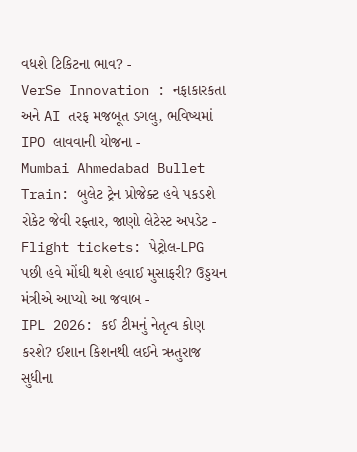વધશે ટિકિટના ભાવ? -
VerSe Innovation : નફાકારકતા અને AI તરફ મજબૂત ડગલુ, ભવિષ્યમાં IPO લાવવાની યોજના -
Mumbai Ahmedabad Bullet Train: બુલેટ ટ્રેન પ્રોજેક્ટ હવે પકડશે રોકેટ જેવી રફ્તાર, જાણો લેટેસ્ટ અપડેટ -
Flight tickets: પેટ્રોલ-LPG પછી હવે મોંઘી થશે હવાઈ મુસાફરી? ઉડ્ડયન મંત્રીએ આપ્યો આ જવાબ -
IPL 2026: કઈ ટીમનું નેતૃત્વ કોણ કરશે? ઈશાન કિશનથી લઈને ઋતુરાજ સુધીના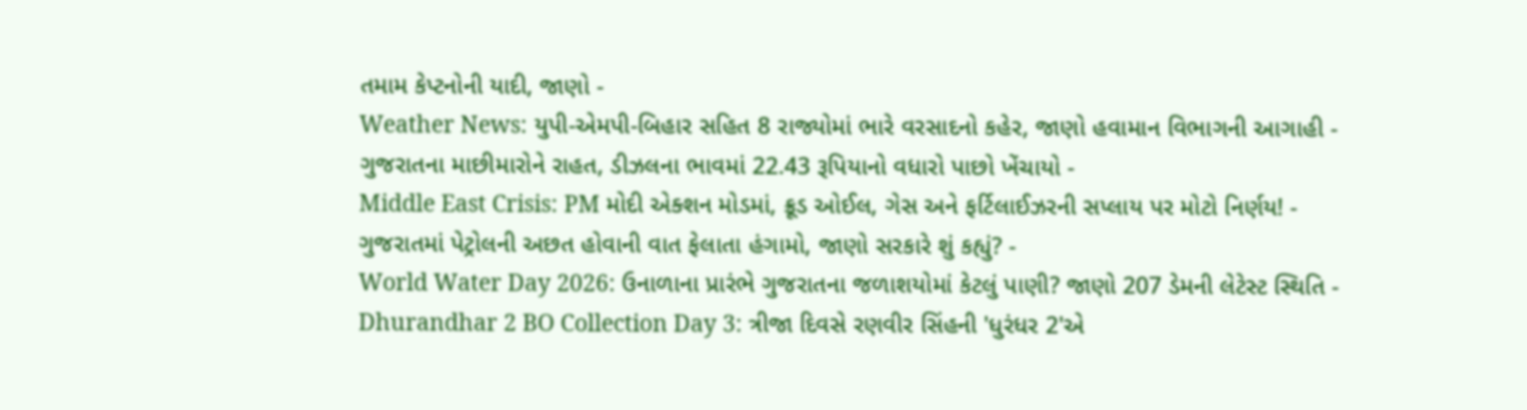તમામ કેપ્ટનોની યાદી, જાણો -
Weather News: યુપી-એમપી-બિહાર સહિત 8 રાજ્યોમાં ભારે વરસાદનો કહેર, જાણો હવામાન વિભાગની આગાહી -
ગુજરાતના માછીમારોને રાહત, ડીઝલના ભાવમાં 22.43 રૂપિયાનો વધારો પાછો ખેંચાયો -
Middle East Crisis: PM મોદી એક્શન મોડમાં, ક્રૂડ ઓઈલ, ગેસ અને ફર્ટિલાઈઝરની સપ્લાય પર મોટો નિર્ણય! -
ગુજરાતમાં પેટ્રોલની અછત હોવાની વાત ફેલાતા હંગામો, જાણો સરકારે શું કહ્યું? -
World Water Day 2026: ઉનાળાના પ્રારંભે ગુજરાતના જળાશયોમાં કેટલું પાણી? જાણો 207 ડેમની લેટેસ્ટ સ્થિતિ -
Dhurandhar 2 BO Collection Day 3: ત્રીજા દિવસે રણવીર સિંહની 'ધુરંધર 2'એ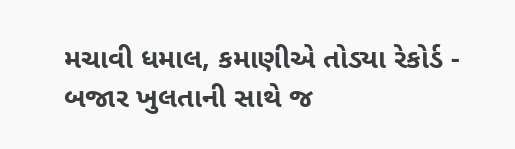મચાવી ધમાલ, કમાણીએ તોડ્યા રેકોર્ડ -
બજાર ખુલતાની સાથે જ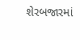શેરબજારમાં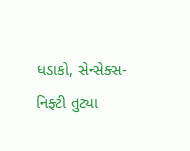ધડાકો, સેન્સેક્સ-નિફ્ટી તુટ્યા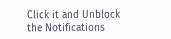Click it and Unblock the Notifications